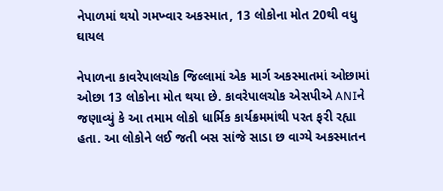નેપાળમાં થયો ગમખ્વાર અકસ્માત, 13 લોકોના મોત 20થી વધુ ઘાયલ

નેપાળના કાવરેપાલચોક જિલ્લામાં એક માર્ગ અકસ્માતમાં ઓછામાં ઓછા 13 લોકોના મોત થયા છે. કાવરેપાલચોક એસપીએ ANIને જણાવ્યું કે આ તમામ લોકો ધાર્મિક કાર્યક્રમમાંથી પરત ફરી રહ્યા હતા. આ લોકોને લઈ જતી બસ સાંજે સાડા છ વાગ્યે અકસ્માતન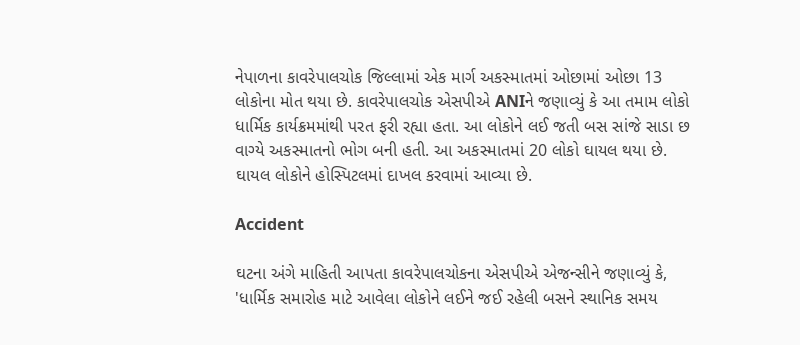નેપાળના કાવરેપાલચોક જિલ્લામાં એક માર્ગ અકસ્માતમાં ઓછામાં ઓછા 13 લોકોના મોત થયા છે. કાવરેપાલચોક એસપીએ ANIને જણાવ્યું કે આ તમામ લોકો ધાર્મિક કાર્યક્રમમાંથી પરત ફરી રહ્યા હતા. આ લોકોને લઈ જતી બસ સાંજે સાડા છ વાગ્યે અકસ્માતનો ભોગ બની હતી. આ અકસ્માતમાં 20 લોકો ઘાયલ થયા છે. ઘાયલ લોકોને હોસ્પિટલમાં દાખલ કરવામાં આવ્યા છે.

Accident

ઘટના અંગે માહિતી આપતા કાવરેપાલચોકના એસપીએ એજન્સીને જણાવ્યું કે, 'ધાર્મિક સમારોહ માટે આવેલા લોકોને લઈને જઈ રહેલી બસને સ્થાનિક સમય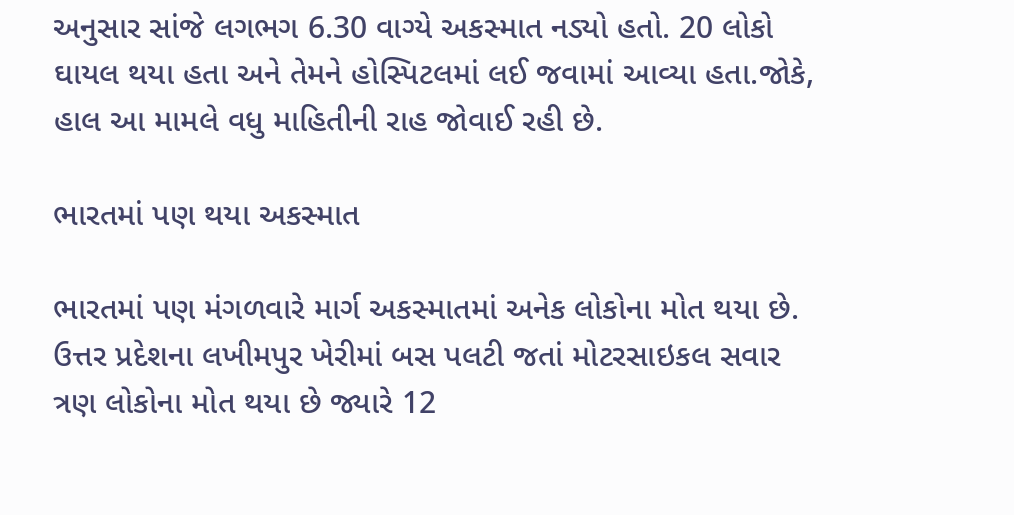અનુસાર સાંજે લગભગ 6.30 વાગ્યે અકસ્માત નડ્યો હતો. 20 લોકો ઘાયલ થયા હતા અને તેમને હોસ્પિટલમાં લઈ જવામાં આવ્યા હતા.જોકે, હાલ આ મામલે વધુ માહિતીની રાહ જોવાઈ રહી છે.

ભારતમાં પણ થયા અકસ્માત

ભારતમાં પણ મંગળવારે માર્ગ અકસ્માતમાં અનેક લોકોના મોત થયા છે. ઉત્તર પ્રદેશના લખીમપુર ખેરીમાં બસ પલટી જતાં મોટરસાઇકલ સવાર ત્રણ લોકોના મોત થયા છે જ્યારે 12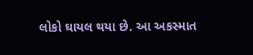લોકો ઘાયલ થયા છે. આ અકસ્માત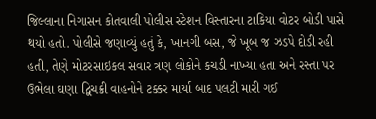જિલ્લાના નિગાસન કોતવાલી પોલીસ સ્ટેશન વિસ્તારના ટાકિયા વોટર બોડી પાસે થયો હતો. પોલીસે જણાવ્યું હતું કે, ખાનગી બસ, જે ખૂબ જ ઝડપે દોડી રહી હતી, તેણે મોટરસાઇકલ સવાર ત્રણ લોકોને કચડી નાખ્યા હતા અને રસ્તા પર ઉભેલા ઘણા દ્વિચક્રી વાહનોને ટક્કર માર્યા બાદ પલટી મારી ગઈ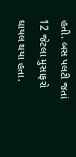હતી. બસ પલટી જતાં 12 જેટલા મુસાફરો ઘાયલ થયા હતા.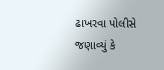ઢાખરવા પોલીસે જણાવ્યું કે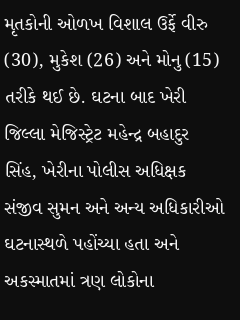મૃતકોની ઓળખ વિશાલ ઉર્ફે વીરુ (30), મુકેશ (26) અને મોનુ (15) તરીકે થઈ છે. ઘટના બાદ ખેરી જિલ્લા મેજિસ્ટ્રેટ મહેન્દ્ર બહાદુર સિંહ, ખેરીના પોલીસ અધિક્ષક સંજીવ સુમન અને અન્ય અધિકારીઓ ઘટનાસ્થળે પહોંચ્યા હતા અને અકસ્માતમાં ત્રણ લોકોના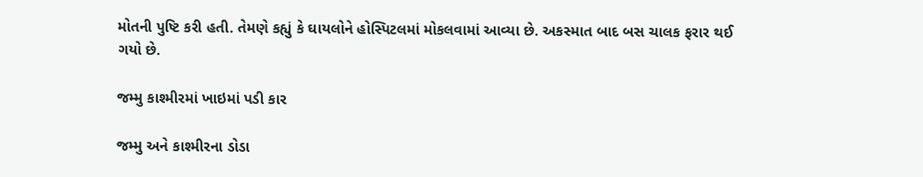મોતની પુષ્ટિ કરી હતી. તેમણે કહ્યું કે ઘાયલોને હોસ્પિટલમાં મોકલવામાં આવ્યા છે. અકસ્માત બાદ બસ ચાલક ફરાર થઈ ગયો છે.

જમ્મુ કાશ્મીરમાં ખાઇમાં પડી કાર

જમ્મુ અને કાશ્મીરના ડોડા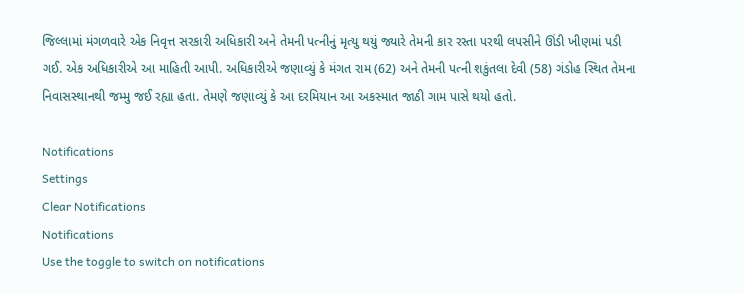જિલ્લામાં મંગળવારે એક નિવૃત્ત સરકારી અધિકારી અને તેમની પત્નીનું મૃત્યુ થયું જ્યારે તેમની કાર રસ્તા પરથી લપસીને ઊંડી ખીણમાં પડી ગઈ. એક અધિકારીએ આ માહિતી આપી. અધિકારીએ જણાવ્યું કે મંગત રામ (62) અને તેમની પત્ની શકુંતલા દેવી (58) ગંડોહ સ્થિત તેમના નિવાસસ્થાનથી જમ્મુ જઈ રહ્યા હતા. તેમણે જણાવ્યું કે આ દરમિયાન આ અકસ્માત જાઠી ગામ પાસે થયો હતો.

Notifications
Settings
Clear Notifications
Notifications
Use the toggle to switch on notifications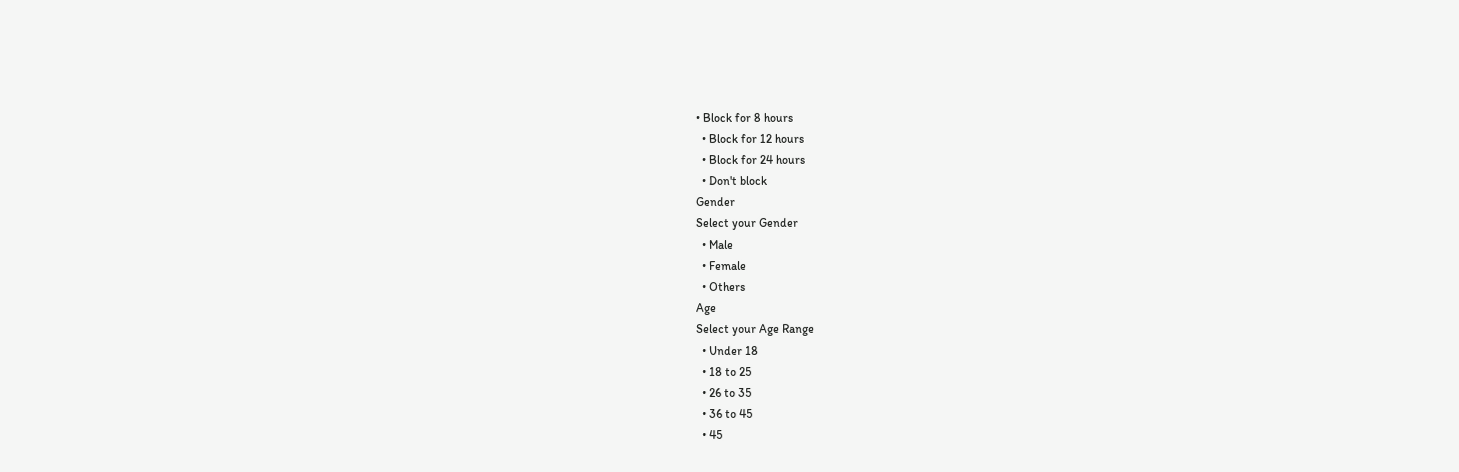• Block for 8 hours
  • Block for 12 hours
  • Block for 24 hours
  • Don't block
Gender
Select your Gender
  • Male
  • Female
  • Others
Age
Select your Age Range
  • Under 18
  • 18 to 25
  • 26 to 35
  • 36 to 45
  • 45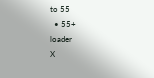to 55
  • 55+
loader
X